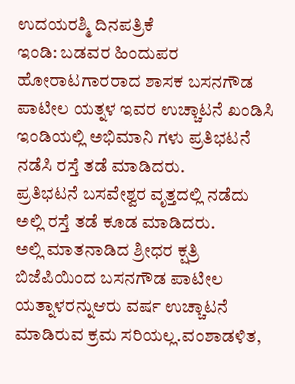ಉದಯರಶ್ಮಿ ದಿನಪತ್ರಿಕೆ
ಇಂಡಿ: ಬಡವರ ಹಿಂದುಪರ ಹೋರಾಟಗಾರರಾದ ಶಾಸಕ ಬಸನಗೌಡ ಪಾಟೀಲ ಯತ್ನಳ ಇವರ ಉಚ್ಚಾಟನೆ ಖಂಡಿಸಿ ಇಂಡಿಯಲ್ಲಿ ಅಭಿಮಾನಿ ಗಳು ಪ್ರತಿಭಟನೆ ನಡೆಸಿ ರಸ್ತೆ ತಡೆ ಮಾಡಿದರು.
ಪ್ರತಿಭಟನೆ ಬಸವೇಶ್ವರ ವೃತ್ತದಲ್ಲಿ ನಡೆದು ಅಲ್ಲಿ ರಸ್ತೆ ತಡೆ ಕೂಡ ಮಾಡಿದರು.
ಅಲ್ಲಿ ಮಾತನಾಡಿದ ಶ್ರೀಧರ ಕ್ಷತ್ರಿ ಬಿಜೆಪಿಯಿಂದ ಬಸನಗೌಡ ಪಾಟೀಲ ಯತ್ನಾಳರನ್ನುಆರು ವರ್ಷ ಉಚ್ಚಾಟನೆ ಮಾಡಿರುವ ಕ್ರಮ ಸರಿಯಲ್ಲ.ವಂಶಾಡಳಿತ,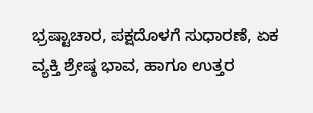ಭ್ರಷ್ಟಾಚಾರ, ಪಕ್ಷದೊಳಗೆ ಸುಧಾರಣೆ, ಏಕ ವ್ಯಕ್ತಿ ಶ್ರೇಷ್ಠ ಭಾವ, ಹಾಗೂ ಉತ್ತರ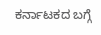ಕರ್ನಾಟಕದ ಬಗ್ಗೆ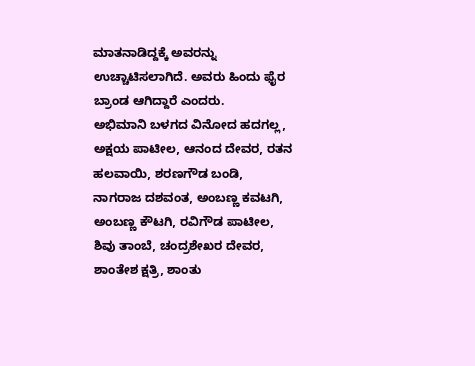ಮಾತನಾಡಿದ್ದಕ್ಕೆ ಅವರನ್ನು ಉಚ್ಚಾಟಿಸಲಾಗಿದೆ. ಅವರು ಹಿಂದು ಫೈರ ಬ್ರಾಂಡ ಆಗಿದ್ದಾರೆ ಎಂದರು.
ಅಭಿಮಾನಿ ಬಳಗದ ವಿನೋದ ಹದಗಲ್ಲ, ಅಕ್ಷಯ ಪಾಟೀಲ, ಆನಂದ ದೇವರ, ರತನ ಹಲವಾಯಿ, ಶರಣಗೌಡ ಬಂಡಿ, ನಾಗರಾಜ ದಶವಂತ, ಅಂಬಣ್ಣ ಕವಟಗಿ, ಅಂಬಣ್ಣ ಕೌಟಗಿ, ರವಿಗೌಡ ಪಾಟೀಲ, ಶಿವು ತಾಂಬೆ, ಚಂದ್ರಶೇಖರ ದೇವರ, ಶಾಂತೇಶ ಕ್ಷತ್ರಿ, ಶಾಂತು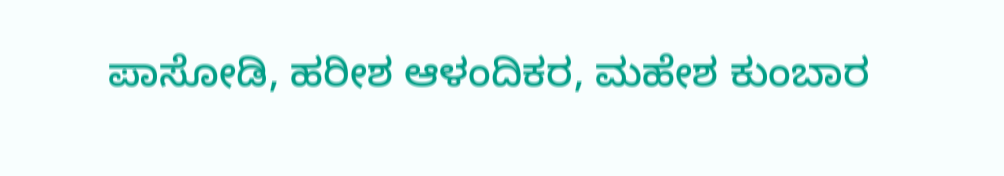ಪಾಸೋಡಿ, ಹರೀಶ ಆಳಂದಿಕರ, ಮಹೇಶ ಕುಂಬಾರ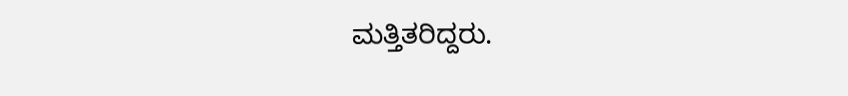ಮತ್ತಿತರಿದ್ದರು.